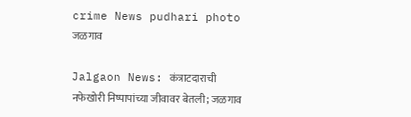crime News pudhari photo
जळगाव

Jalgaon News: कंत्राटदाराची नफेखोरी निष्पापांच्या जीवावर बेतली; जळगाव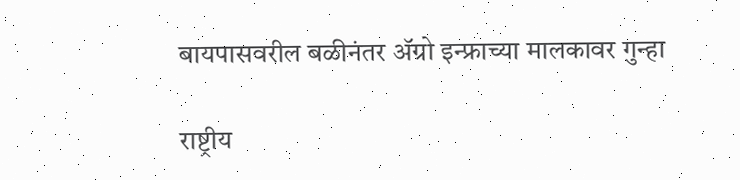बायपासवरील बळीनंतर ॲग्रो इन्फ्राच्या मालकावर गुन्हा

राष्ट्रीय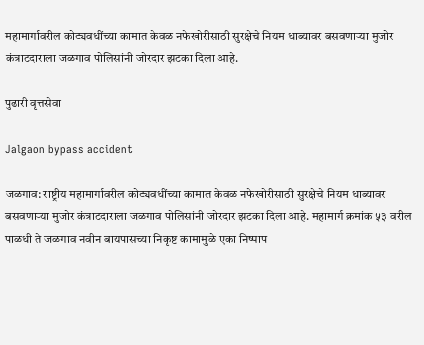महामार्गावरील कोट्यवधींच्या कामात केवळ नफेखोरीसाठी सुरक्षेचे नियम धाब्यावर बसवणाऱ्या मुजोर कंत्राटदाराला जळगाव पोलिसांनी जोरदार झटका दिला आहे.

पुढारी वृत्तसेवा

Jalgaon bypass accident

जळगाव: राष्ट्रीय महामार्गावरील कोट्यवधींच्या कामात केवळ नफेखोरीसाठी सुरक्षेचे नियम धाब्यावर बसवणाऱ्या मुजोर कंत्राटदाराला जळगाव पोलिसांनी जोरदार झटका दिला आहे. महामार्ग क्रमांक ५३ वरील पाळधी ते जळगाव नवीन बायपासच्या निकृष्ट कामामुळे एका निष्पाप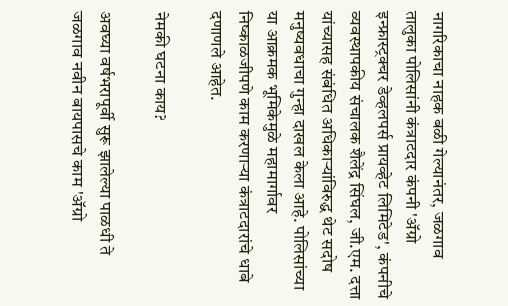नागरिकाचा नाहक बळी गेल्यानंतर, जळगाव तालुका पोलिसांनी कंत्राटदार कंपनी 'ॲग्रो इन्फ्रास्ट्रक्चर डेव्हलपर्स प्रायव्हेट लिमिटेड', कंपनीचे व्यवस्थापकीय संचालक शैलेंद्र सिंघल, जी.एम. दत्ता यांच्यासह संबंधित अधिकाऱ्यांविरुद्ध थेट सदोष मनुष्यवधाचा गुन्हा दाखल केला आहे. पोलिसांच्या या आक्रमक भूमिकेमुळे महामार्गावर निष्काळजीपणे काम करणाऱ्या कंत्राटदारांचे धाबे दणाणले आहेत.

नेमकी घटना काय?

अवघ्या वर्षभरापूर्वी सुरू झालेल्या पाळधी ते जळगाव नवीन बायपासचे काम 'ॲग्रो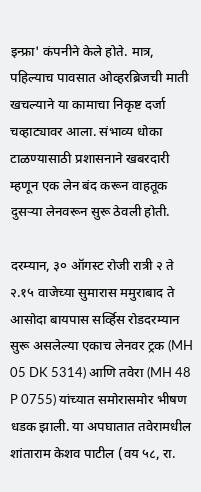इन्फ्रा' कंपनीने केले होते. मात्र, पहिल्याच पावसात ओव्हरब्रिजची माती खचल्याने या कामाचा निकृष्ट दर्जा चव्हाट्यावर आला. संभाव्य धोका टाळण्यासाठी प्रशासनाने खबरदारी म्हणून एक लेन बंद करून वाहतूक दुसऱ्या लेनवरून सुरू ठेवली होती.

दरम्यान, ३० ऑगस्ट रोजी रात्री २ ते २.१५ वाजेच्या सुमारास ममुराबाद ते आसोदा बायपास सर्व्हिस रोडदरम्यान सुरू असलेल्या एकाच लेनवर ट्रक (MH 05 DK 5314) आणि तवेरा (MH 48 P 0755) यांच्यात समोरासमोर भीषण धडक झाली. या अपघातात तवेरामधील शांताराम केशव पाटील (वय ५८, रा.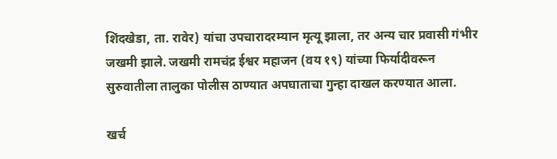शिंदखेडा, ता. रावेर) यांचा उपचारादरम्यान मृत्यू झाला, तर अन्य चार प्रवासी गंभीर जखमी झाले. जखमी रामचंद्र ईश्वर महाजन (वय १९) यांच्या फिर्यादीवरून सुरुवातीला तालुका पोलीस ठाण्यात अपघाताचा गुन्हा दाखल करण्यात आला.

खर्च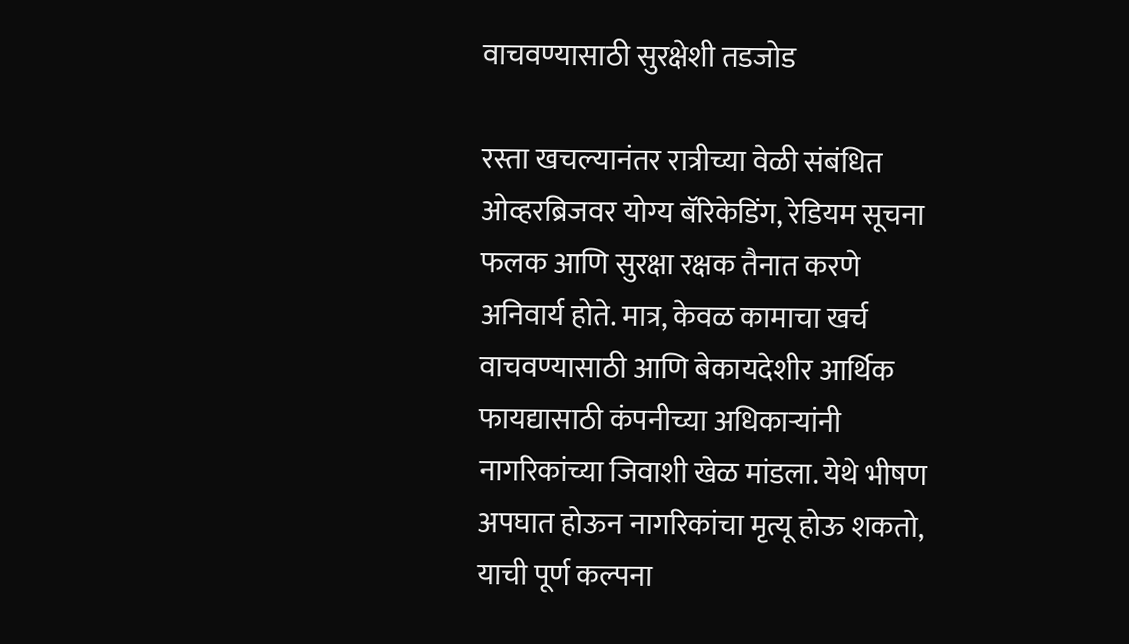वाचवण्यासाठी सुरक्षेशी तडजोड

रस्ता खचल्यानंतर रात्रीच्या वेळी संबंधित ओव्हरब्रिजवर योग्य बॅरिकेडिंग, रेडियम सूचना फलक आणि सुरक्षा रक्षक तैनात करणे अनिवार्य होते. मात्र, केवळ कामाचा खर्च वाचवण्यासाठी आणि बेकायदेशीर आर्थिक फायद्यासाठी कंपनीच्या अधिकाऱ्यांनी नागरिकांच्या जिवाशी खेळ मांडला. येथे भीषण अपघात होऊन नागरिकांचा मृत्यू होऊ शकतो, याची पूर्ण कल्पना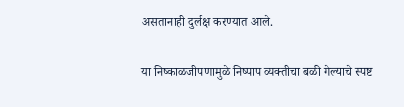असतानाही दुर्लक्ष करण्यात आले.

या निष्काळजीपणामुळे निष्पाप व्यक्तीचा बळी गेल्याचे स्पष्ट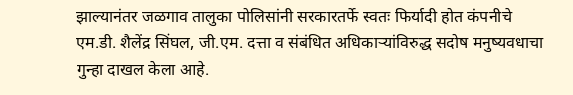झाल्यानंतर जळगाव तालुका पोलिसांनी सरकारतर्फे स्वतः फिर्यादी होत कंपनीचे एम.डी. शैलेंद्र सिंघल, जी.एम. दत्ता व संबंधित अधिकाऱ्यांविरुद्ध सदोष मनुष्यवधाचा गुन्हा दाखल केला आहे.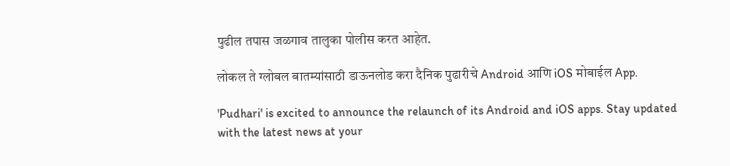पुढील तपास जळगाव तालुका पोलीस करत आहेत.

लोकल ते ग्लोबल बातम्यांसाठी डाऊनलोड करा दैनिक पुढारीचे Android आणि iOS मोबाईल App.

'Pudhari' is excited to announce the relaunch of its Android and iOS apps. Stay updated with the latest news at your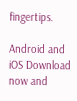fingertips.

Android and iOS Download now and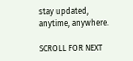stay updated, anytime, anywhere.

SCROLL FOR NEXT